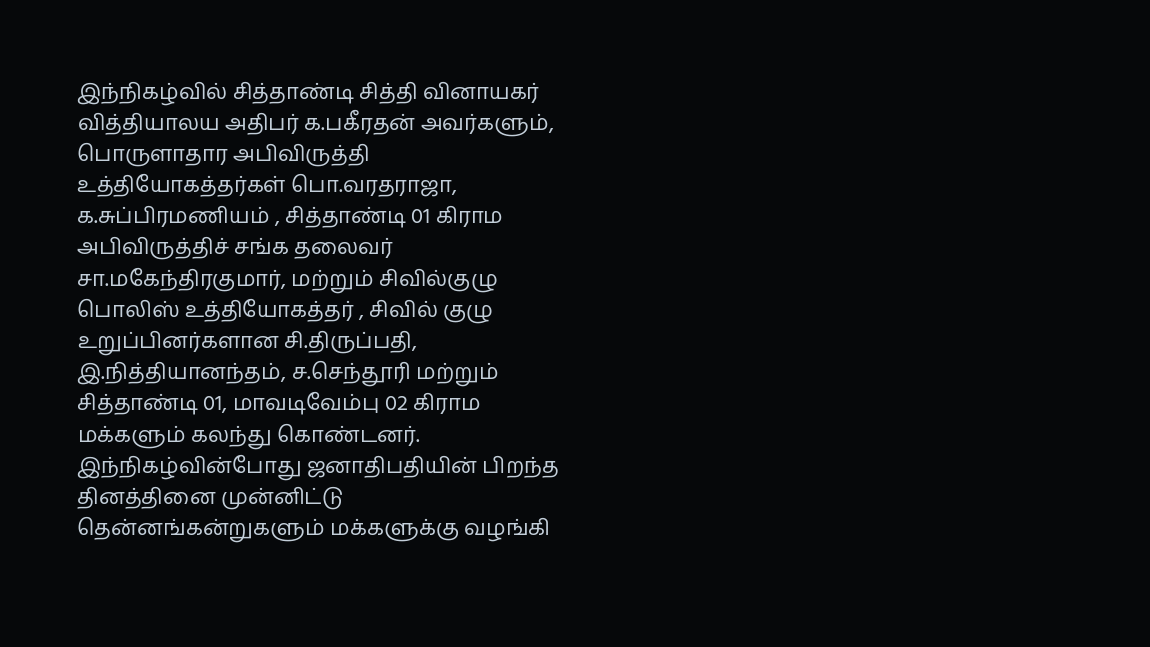இந்நிகழ்வில் சித்தாண்டி சித்தி வினாயகர் வித்தியாலய அதிபர் க.பகீரதன் அவர்களும், பொருளாதார அபிவிருத்தி உத்தியோகத்தர்கள் பொ.வரதராஜா, க.சுப்பிரமணியம் , சித்தாண்டி 01 கிராம அபிவிருத்திச் சங்க தலைவர் சா.மகேந்திரகுமார், மற்றும் சிவில்குழு பொலிஸ் உத்தியோகத்தர் , சிவில் குழு உறுப்பினர்களான சி.திருப்பதி, இ.நித்தியானந்தம், ச.செந்தூரி மற்றும் சித்தாண்டி 01, மாவடிவேம்பு 02 கிராம மக்களும் கலந்து கொண்டனர்.
இந்நிகழ்வின்போது ஜனாதிபதியின் பிறந்த தினத்தினை முன்னிட்டு தென்னங்கன்றுகளும் மக்களுக்கு வழங்கி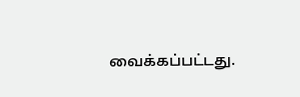வைக்கப்பட்டது.